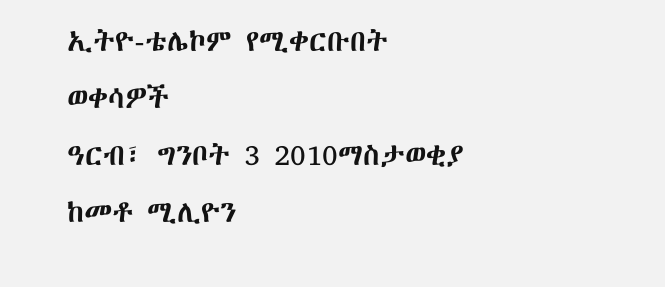ኢትዮ-ቴሌኮም የሚቀርቡበት ወቀሳዎች
ዓርብ፣ ግንቦት 3 2010ማስታወቂያ
ከመቶ ሚሊዮን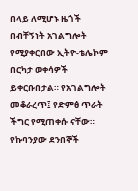በላይ ለሚሆኑ ዜጎች በብቸኝነት አገልግሎት የሚያቀርበው ኢትዮ-ቴሌኮም በርካታ ወቀሳዎች ይቀርቡበታል። የአገልግሎት መቆራረጥ፤ የድምፅ ጥራት ችግር የሚጠቀሱ ናቸው። የኩባንያው ደንበኞች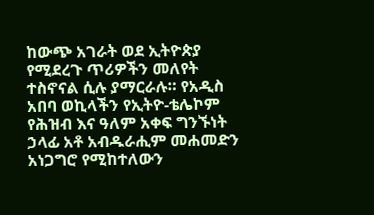ከውጭ አገራት ወደ ኢትዮጵያ የሚደረጉ ጥሪዎችን መለየት ተስኖናል ሲሉ ያማርራሉ። የአዲስ አበባ ወኪላችን የኢትዮ-ቴሌኮም የሕዝብ እና ዓለም አቀፍ ግንኙነት ኃላፊ አቶ አብዱራሒም መሐመድን አነጋግሮ የሚከተለውን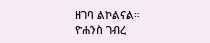ዘገባ ልኮልናል።
ዮሐንስ ገብረ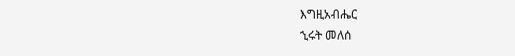እግዚአብሔር
ኂሩት መለሰ